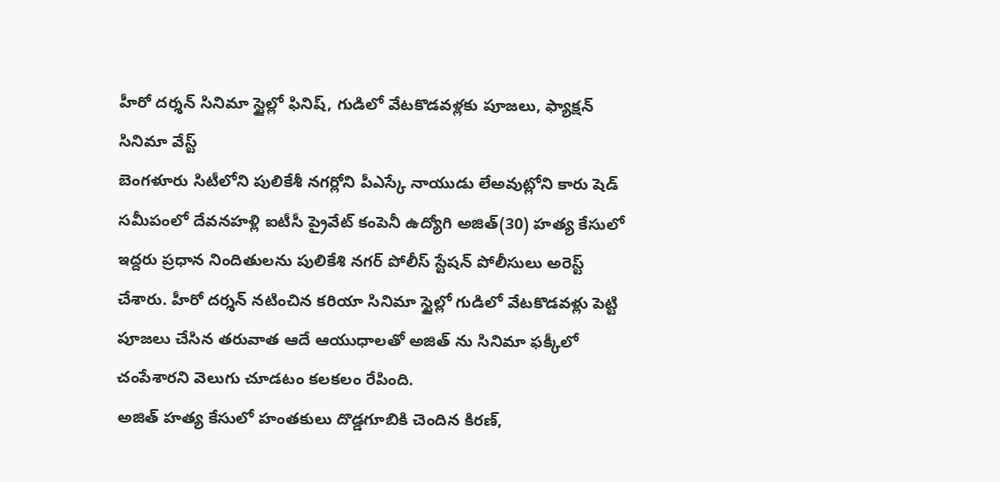హీరో దర్శన్ సినిమా స్టైల్లో ఫినిష్, గుడిలో వేటకొడవళ్లకు పూజలు, ఫ్యాక్షన్ సినిమా వేస్ట్
బెంగళూరు సిటీలోని పులికేశీ నగర్లోని పీఎస్కే నాయుడు లేఅవుట్లోని కారు షెడ్ సమీపంలో దేవనహళ్లి ఐటీసీ ప్రైవేట్ కంపెనీ ఉద్యోగి అజిత్(30) హత్య కేసులో ఇద్దరు ప్రధాన నిందితులను పులికేశి నగర్ పోలీస్ స్టేషన్ పోలీసులు అరెస్ట్ చేశారు. హీరో దర్శన్ నటించిన కరియా సినిమా స్టైల్లో గుడిలో వేటకొడవళ్లు పెట్టి పూజలు చేసిన తరువాత ఆదే ఆయుధాలతో అజిత్ ను సినిమా ఫక్కీలో చంపేశారని వెలుగు చూడటం కలకలం రేపింది.
అజిత్ హత్య కేసులో హంతకులు దొడ్డగూబికి చెందిన కిరణ్,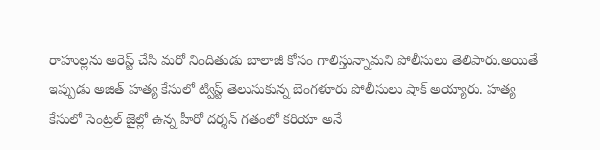రాహుల్లను అరెస్ట్ చేసి మరో నిందితుడు బాలాజీ కోసం గాలిస్తున్నామని పోలీసులు తెలిపారు.అయితే ఇప్పుడు అజిత్ హత్య కేసులో ట్విస్ట్ తెలుసుకున్న బెంగళూరు పోలీసులు షాక్ అయ్యారు. హత్య కేసులో సెంట్రల్ జైల్లో ఉన్న హీరో దర్శన్ గతంలో కరియా అనే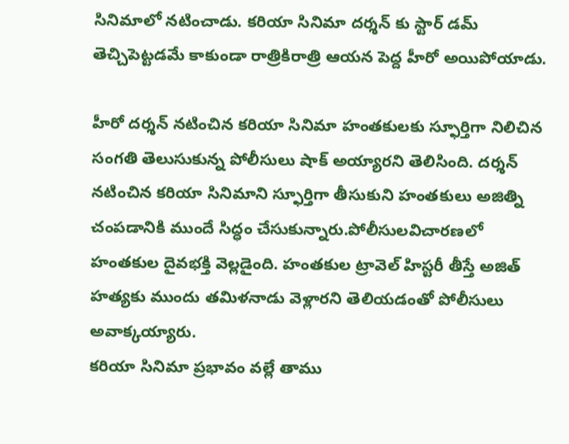సినిమాలో నటించాడు. కరియా సినిమా దర్శన్ కు స్టార్ డమ్ తెచ్చిపెట్టడమే కాకుండా రాత్రికిరాత్రి ఆయన పెద్ద హీరో అయిపోయాడు.

హీరో దర్శన్ నటించిన కరియా సినిమా హంతకులకు స్ఫూర్తిగా నిలిచిన సంగతి తెలుసుకున్న పోలీసులు షాక్ అయ్యారని తెలిసింది. దర్శన్ నటించిన కరియా సినిమాని స్ఫూర్తిగా తీసుకుని హంతకులు అజిత్ని చంపడానికి ముందే సిద్ధం చేసుకున్నారు.పోలీసులవిచారణలో హంతకుల దైవభక్తి వెల్లడైంది. హంతకుల ట్రావెల్ హిస్టరీ తీస్తే అజిత్ హత్యకు ముందు తమిళనాడు వెళ్లారని తెలియడంతో పోలీసులు అవాక్కయ్యారు.
కరియా సినిమా ప్రభావం వల్లే తాము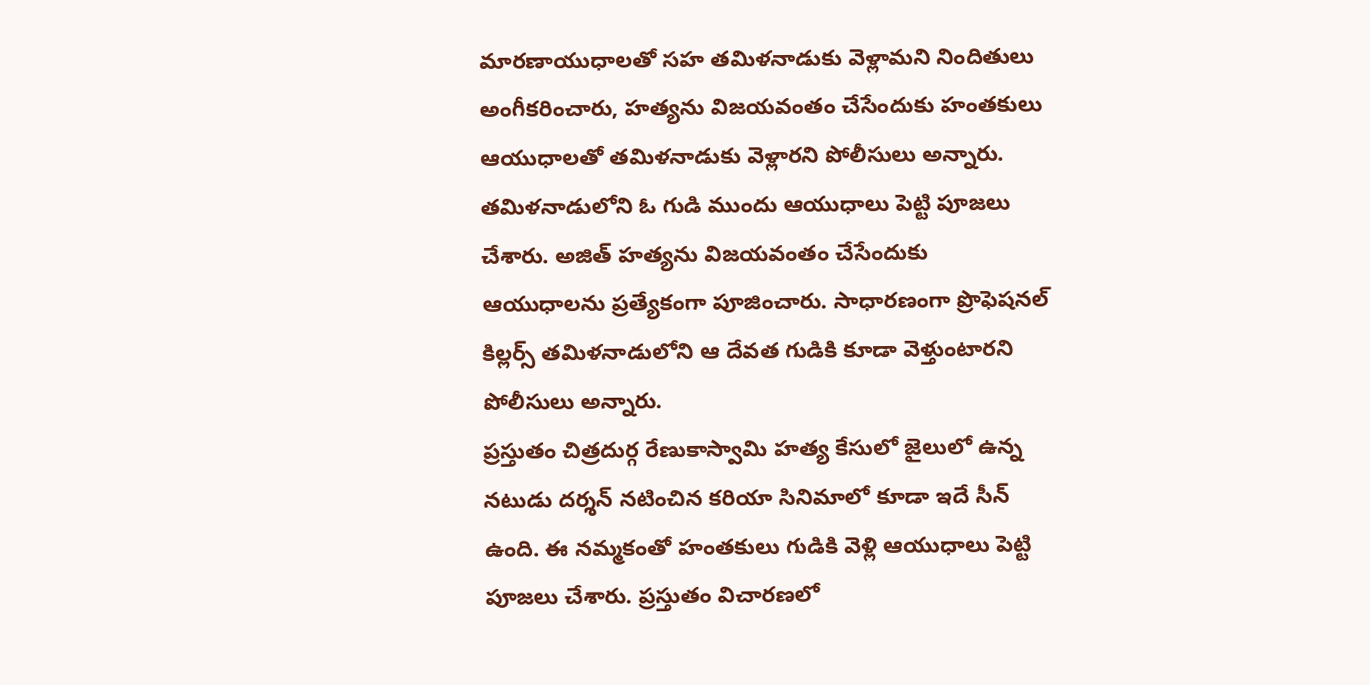మారణాయుధాలతో సహ తమిళనాడుకు వెళ్లామని నిందితులు అంగీకరించారు, హత్యను విజయవంతం చేసేందుకు హంతకులు ఆయుధాలతో తమిళనాడుకు వెళ్లారని పోలీసులు అన్నారు. తమిళనాడులోని ఓ గుడి ముందు ఆయుధాలు పెట్టి పూజలు చేశారు. అజిత్ హత్యను విజయవంతం చేసేందుకు ఆయుధాలను ప్రత్యేకంగా పూజించారు. సాధారణంగా ప్రొఫెషనల్ కిల్లర్స్ తమిళనాడులోని ఆ దేవత గుడికి కూడా వెళ్తుంటారని పోలీసులు అన్నారు.
ప్రస్తుతం చిత్రదుర్గ రేణుకాస్వామి హత్య కేసులో జైలులో ఉన్న నటుడు దర్శన్ నటించిన కరియా సినిమాలో కూడా ఇదే సీన్ ఉంది. ఈ నమ్మకంతో హంతకులు గుడికి వెళ్లి ఆయుధాలు పెట్టి పూజలు చేశారు. ప్రస్తుతం విచారణలో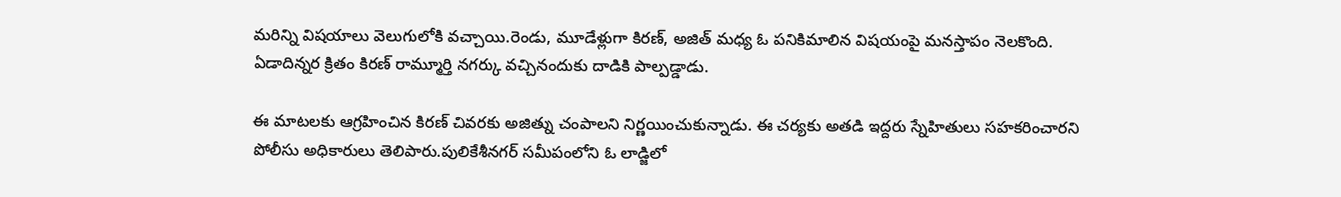మరిన్ని విషయాలు వెలుగులోకి వచ్చాయి.రెండు, మూడేళ్లుగా కిరణ్, అజిత్ మధ్య ఓ పనికిమాలిన విషయంపై మనస్తాపం నెలకొంది. ఏడాదిన్నర క్రితం కిరణ్ రామ్మూర్తి నగర్కు వచ్చినందుకు దాడికి పాల్పడ్డాడు.

ఈ మాటలకు ఆగ్రహించిన కిరణ్ చివరకు అజిత్ను చంపాలని నిర్ణయించుకున్నాడు. ఈ చర్యకు అతడి ఇద్దరు స్నేహితులు సహకరించారని పోలీసు అధికారులు తెలిపారు.పులికేశీనగర్ సమీపంలోని ఓ లాడ్జిలో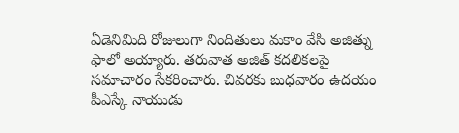ఏడెనిమిది రోజులుగా నిందితులు మకాం వేసి అజిత్ను ఫాలో అయ్యారు. తరువాత అజిత్ కదలికలపై సమాచారం సేకరించారు. చివరకు బుధవారం ఉదయం పీఎస్కే నాయుడు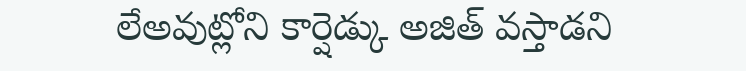లేఅవుట్లోని కార్షెడ్కు అజిత్ వస్తాడని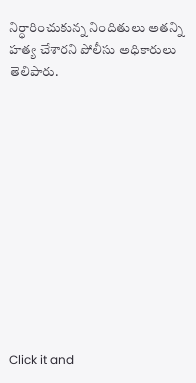నిర్ధారించుకున్న నిందితులు అతన్ని హత్య చేశారని పోలీసు అధికారులు తెలిపారు.












Click it and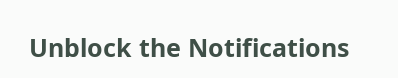Unblock the Notifications